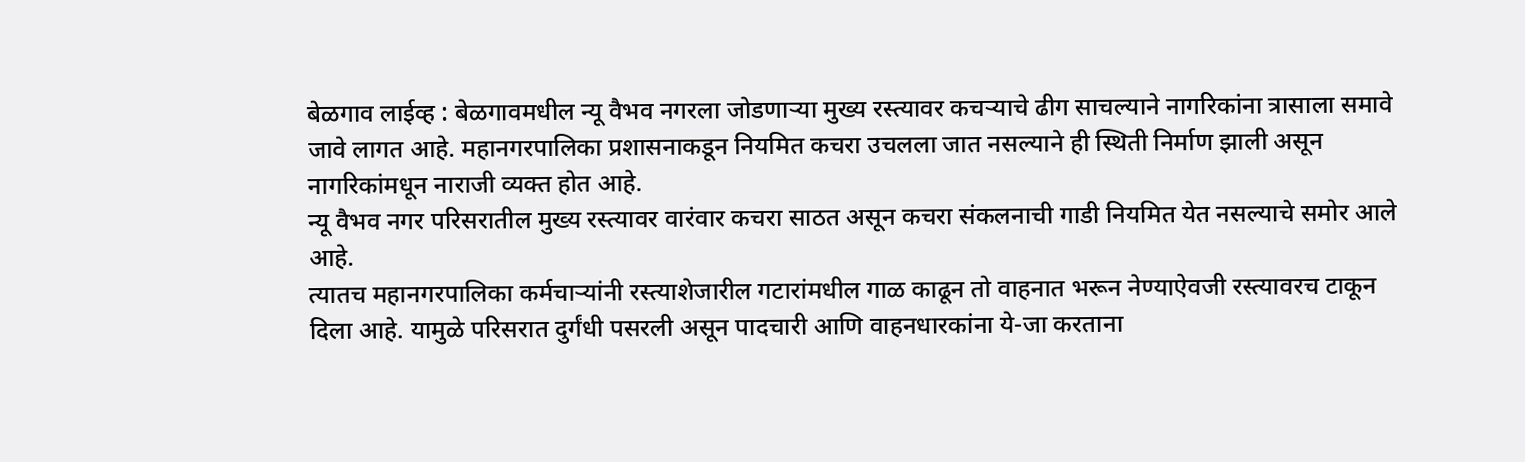बेळगाव लाईव्ह : बेळगावमधील न्यू वैभव नगरला जोडणाऱ्या मुख्य रस्त्यावर कचऱ्याचे ढीग साचल्याने नागरिकांना त्रासाला समावे जावे लागत आहे. महानगरपालिका प्रशासनाकडून नियमित कचरा उचलला जात नसल्याने ही स्थिती निर्माण झाली असून नागरिकांमधून नाराजी व्यक्त होत आहे.
न्यू वैभव नगर परिसरातील मुख्य रस्त्यावर वारंवार कचरा साठत असून कचरा संकलनाची गाडी नियमित येत नसल्याचे समोर आले आहे.
त्यातच महानगरपालिका कर्मचाऱ्यांनी रस्त्याशेजारील गटारांमधील गाळ काढून तो वाहनात भरून नेण्याऐवजी रस्त्यावरच टाकून दिला आहे. यामुळे परिसरात दुर्गंधी पसरली असून पादचारी आणि वाहनधारकांना ये-जा करताना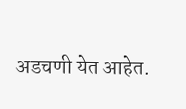अडचणी येत आहेत.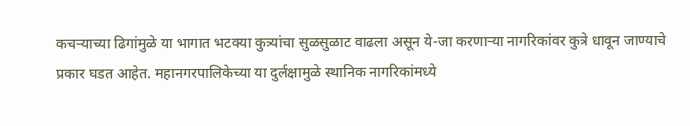कचऱ्याच्या ढिगांमुळे या भागात भटक्या कुत्र्यांचा सुळसुळाट वाढला असून ये-जा करणाऱ्या नागरिकांवर कुत्रे धावून जाण्याचे प्रकार घडत आहेत. महानगरपालिकेच्या या दुर्लक्षामुळे स्थानिक नागरिकांमध्ये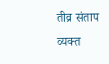तीव्र संताप व्यक्त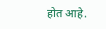होत आहे.